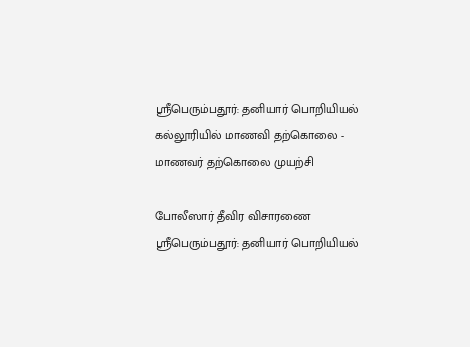ஸ்ரீபெரும்பதூர்: தனியார் பொறியியல் கல்லூரியில் மாணவி தற்கொலை - மாணவர் தற்கொலை முயற்சி

போலீஸார் தீவிர விசாரணை
ஸ்ரீபெரும்பதூர்: தனியார் பொறியியல்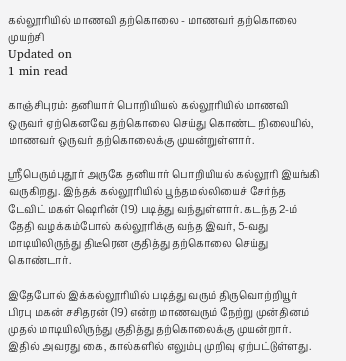கல்லூரியில் மாணவி தற்கொலை - மாணவர் தற்கொலை முயற்சி
Updated on
1 min read

காஞ்சிபுரம்: தனியார் பொறியியல் கல்லூரியில் மாணவி ஒருவர் ஏற்கெனவே தற்கொலை செய்து கொண்ட நிலையில், மாணவர் ஒருவர் தற்கொலைக்கு முயன்றுள்ளார்.

ஸ்ரீபெரும்புதூர் அருகே தனியார் பொறியியல் கல்லூரி இயங்கி வருகிறது. இந்தக் கல்லூரியில் பூந்தமல்லியைச் சேர்ந்த டேவிட் மகள் ஷெரின் (19) படித்து வந்துள்ளார். கடந்த 2-ம் தேதி வழக்கம்போல் கல்லூரிக்கு வந்த இவர், 5-வது மாடியிலிருந்து திடீரென குதித்து தற்கொலை செய்து கொண்டார்.

இதேபோல் இக்கல்லூரியில் படித்து வரும் திருவொற்றியூர் பிரபு மகன் சசிதரன் (19) என்ற மாணவரும் நேற்று முன்தினம் முதல் மாடியிலிருந்து குதித்து தற்கொலைக்கு முயன்றார். இதில் அவரது கை, கால்களில் எலும்பு முறிவு ஏற்பட்டுள்ளது.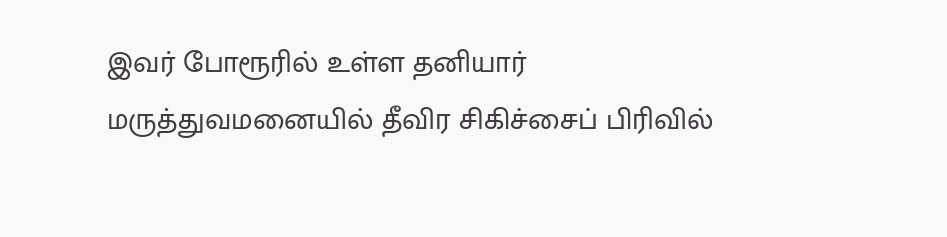இவர் போரூரில் உள்ள தனியார் மருத்துவமனையில் தீவிர சிகிச்சைப் பிரிவில்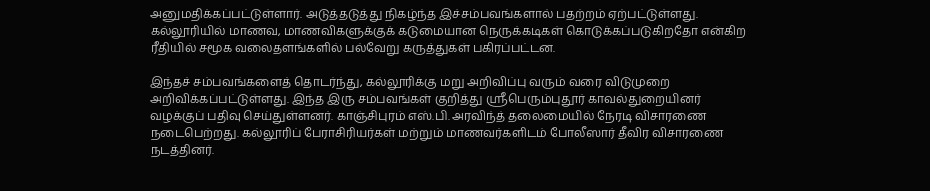அனுமதிக்கப்பட்டுள்ளார். அடுத்தடுத்து நிகழ்ந்த இச்சம்பவங்களால் பதற்றம் ஏற்பட்டுள்ளது. கல்லூரியில் மாணவ, மாணவிகளுக்குக் கடுமையான நெருக்கடிகள் கொடுக்கப்படுகிறதோ என்கிற ரீதியில் சமூக வலைதளங்களில் பல்வேறு கருத்துகள் பகிரப்பட்டன.

இந்தச் சம்பவங்களைத் தொடர்ந்து, கல்லூரிக்கு மறு அறிவிப்பு வரும் வரை விடுமுறை அறிவிக்கப்பட்டுள்ளது. இந்த இரு சம்பவங்கள் குறித்து ஸ்ரீபெரும்புதூர் காவல்துறையினர் வழக்குப் பதிவு செய்துள்ளனர். காஞ்சிபுரம் எஸ்.பி. அரவிந்த் தலைமையில் நேரடி விசாரணை நடைபெற்றது. கல்லூரிப் பேராசிரியர்கள் மற்றும் மாணவர்களிடம் போலீஸார் தீவிர விசாரணை நடத்தினர்.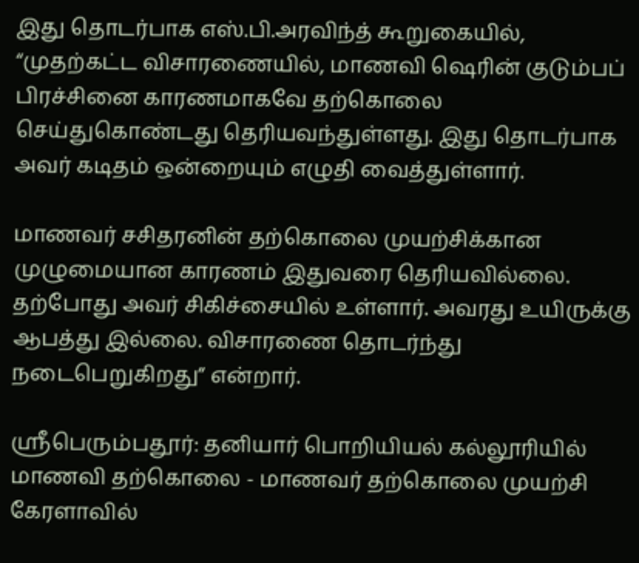இது தொடர்பாக எஸ்.பி.அரவிந்த் கூறுகையில், “முதற்கட்ட விசாரணையில், மாணவி ஷெரின் குடும்பப் பிரச்சினை காரணமாகவே தற்கொலை செய்துகொண்டது தெரியவந்துள்ளது. இது தொடர்பாக அவர் கடிதம் ஒன்றையும் எழுதி வைத்துள்ளார்.

மாணவர் சசிதரனின் தற்கொலை முயற்சிக்கான முழுமையான காரணம் இதுவரை தெரியவில்லை. தற்போது அவர் சிகிச்சையில் உள்ளார். அவரது உயிருக்கு ஆபத்து இல்லை. விசாரணை தொடர்ந்து நடைபெறுகிறது” என்றார்.

ஸ்ரீபெரும்பதூர்: தனியார் பொறியியல் கல்லூரியில் மாணவி தற்கொலை - மாணவர் தற்கொலை முயற்சி
கேரளாவில்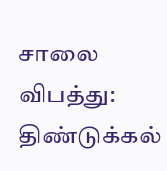சாலை விபத்து: திண்டுக்கல்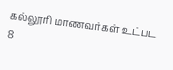கல்லூரி மாணவர்கள் உட்பட 8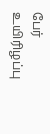பேர் உயிரிழப்பு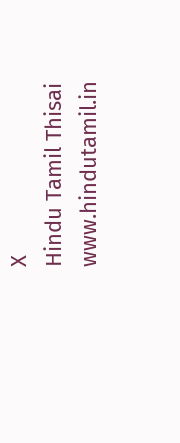X
Hindu Tamil Thisai
www.hindutamil.in